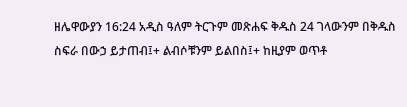ዘሌዋውያን 16:24 አዲስ ዓለም ትርጉም መጽሐፍ ቅዱስ 24 ገላውንም በቅዱስ ስፍራ በውኃ ይታጠብ፤+ ልብሶቹንም ይልበስ፤+ ከዚያም ወጥቶ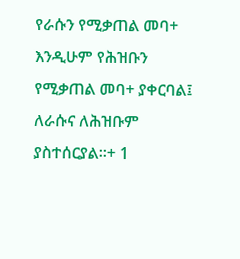የራሱን የሚቃጠል መባ+ እንዲሁም የሕዝቡን የሚቃጠል መባ+ ያቀርባል፤ ለራሱና ለሕዝቡም ያስተሰርያል።+ 1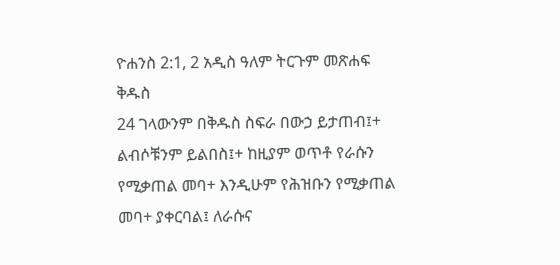ዮሐንስ 2:1, 2 አዲስ ዓለም ትርጉም መጽሐፍ ቅዱስ
24 ገላውንም በቅዱስ ስፍራ በውኃ ይታጠብ፤+ ልብሶቹንም ይልበስ፤+ ከዚያም ወጥቶ የራሱን የሚቃጠል መባ+ እንዲሁም የሕዝቡን የሚቃጠል መባ+ ያቀርባል፤ ለራሱና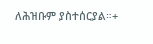ለሕዝቡም ያስተሰርያል።+